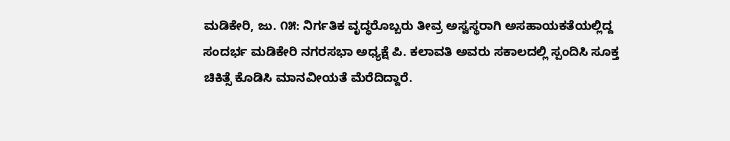ಮಡಿಕೇರಿ, ಜು. ೧೫: ನಿರ್ಗತಿಕ ವೃದ್ಧರೊಬ್ಬರು ತೀವ್ರ ಅಸ್ವಸ್ಥರಾಗಿ ಅಸಹಾಯಕತೆಯಲ್ಲಿದ್ದ ಸಂದರ್ಭ ಮಡಿಕೇರಿ ನಗರಸಭಾ ಅಧ್ಯಕ್ಷೆ ಪಿ. ಕಲಾವತಿ ಅವರು ಸಕಾಲದಲ್ಲಿ ಸ್ಪಂದಿಸಿ ಸೂಕ್ತ ಚಿಕಿತ್ಸೆ ಕೊಡಿಸಿ ಮಾನವೀಯತೆ ಮೆರೆದಿದ್ದಾರೆ.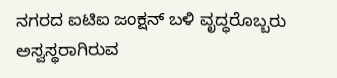ನಗರದ ಐಟಿಐ ಜಂಕ್ಷನ್ ಬಳಿ ವೃದ್ಧರೊಬ್ಬರು ಅಸ್ವಸ್ಥರಾಗಿರುವ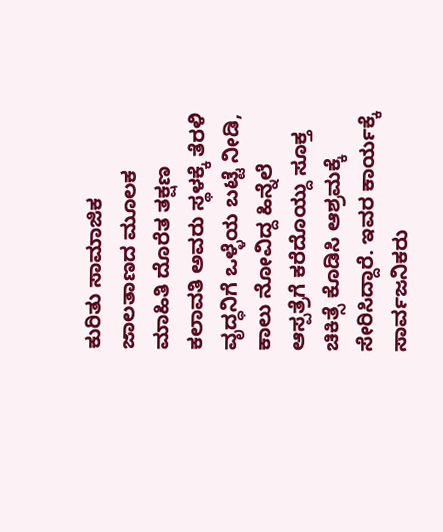ಕುರಿತು ಸಾಮಾಜಿಕ ಜಾಲತಾಣದ ಮೂಲಕ ಮಾಹಿತಿ ದೊರೆತ ತಕ್ಷಣ ಕಲಾವತಿ ಅವರು ಸ್ಥಳಕ್ಕೆ ತೆರಳಿ ವೃದ್ಧನಿಗೆ ಒಳ್ಳೆಯ ಬಟ್ಟೆ ನೀಡಿ, ಕಾಲು ನೋವಿದ್ದ ಹಿನ್ನೆಲೆ ಆಸ್ಪತ್ರೆಗೆ ಕರೆದೊಯ್ದು ಸೂಕ್ತ ಚಿಕಿತ್ಸೆ ಕೊಡಿಸಿ ಆಶ್ರಮಕ್ಕೆ ಸೇರಿಸಿದ್ದಾರೆ. ಇವರ ಕಾರ್ಯಕ್ಕೆ ಸಾರ್ವಜನಿಕರು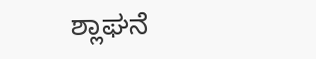ಶ್ಲಾಘನೆ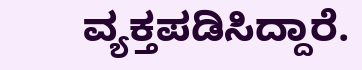ವ್ಯಕ್ತಪಡಿಸಿದ್ದಾರೆ.